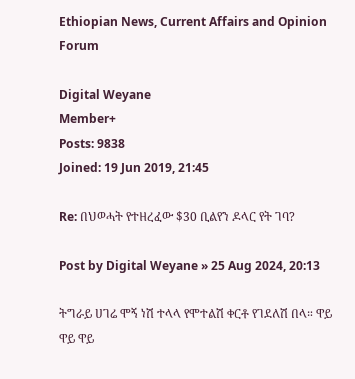Ethiopian News, Current Affairs and Opinion Forum

Digital Weyane
Member+
Posts: 9838
Joined: 19 Jun 2019, 21:45

Re: በህወሓት የተዘረፈው $30 ቢልየን ዶላር የት ገባ?

Post by Digital Weyane » 25 Aug 2024, 20:13

ትግራይ ሀገሬ ሞኝ ነሽ ተላላ የሞተልሽ ቀርቶ የገደለሽ በላ። ዋይ ዋይ ዋይ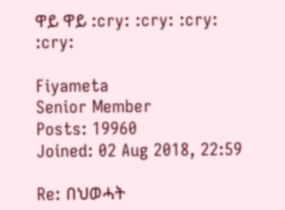ዋይ ዋይ :cry: :cry: :cry: :cry:

Fiyameta
Senior Member
Posts: 19960
Joined: 02 Aug 2018, 22:59

Re: በህወሓት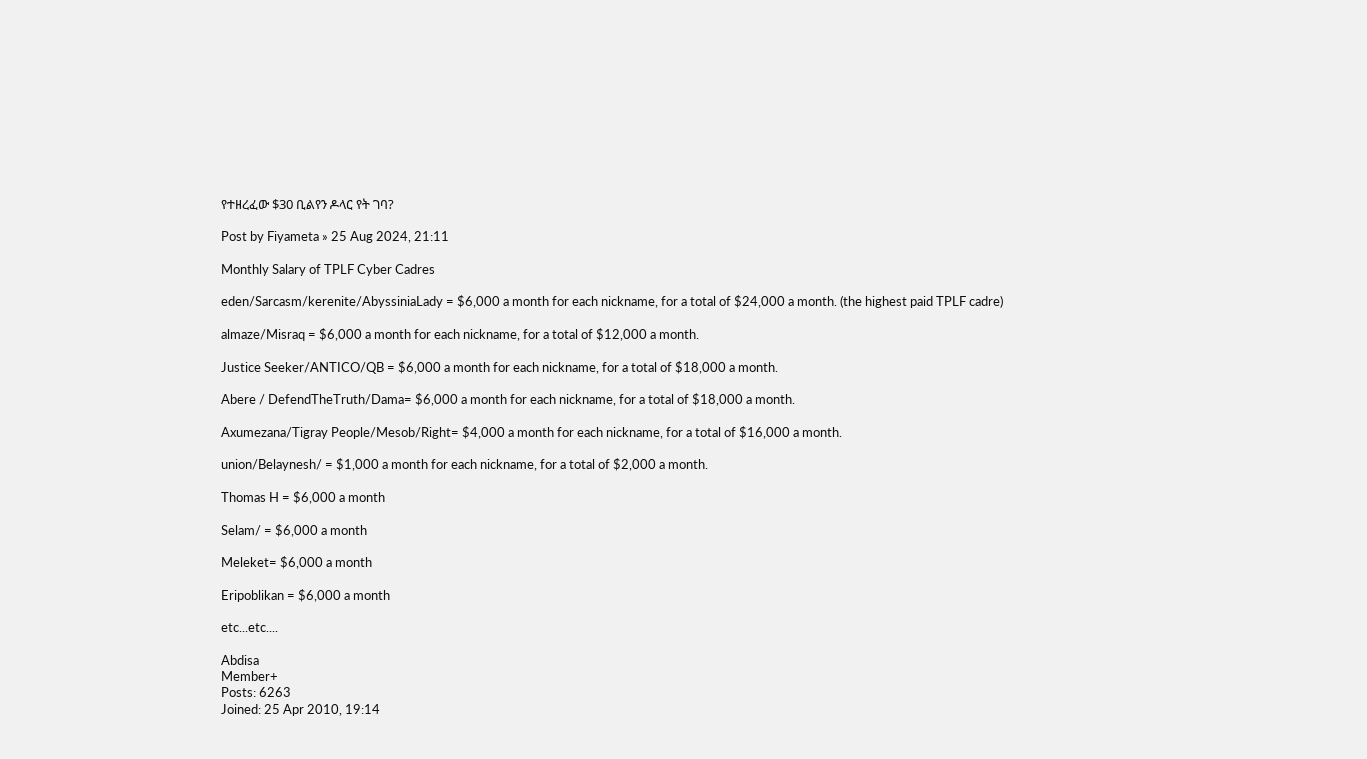የተዘረፈው $30 ቢልየን ዶላር የት ገባ?

Post by Fiyameta » 25 Aug 2024, 21:11

Monthly Salary of TPLF Cyber Cadres

eden/Sarcasm/kerenite/AbyssiniaLady = $6,000 a month for each nickname, for a total of $24,000 a month. (the highest paid TPLF cadre)

almaze/Misraq = $6,000 a month for each nickname, for a total of $12,000 a month.

Justice Seeker/ANTICO/QB = $6,000 a month for each nickname, for a total of $18,000 a month.

Abere / DefendTheTruth/Dama= $6,000 a month for each nickname, for a total of $18,000 a month.

Axumezana/Tigray People/Mesob/Right= $4,000 a month for each nickname, for a total of $16,000 a month.

union/Belaynesh/ = $1,000 a month for each nickname, for a total of $2,000 a month.

Thomas H = $6,000 a month

Selam/ = $6,000 a month

Meleket= $6,000 a month

Eripoblikan = $6,000 a month

etc...etc....

Abdisa
Member+
Posts: 6263
Joined: 25 Apr 2010, 19:14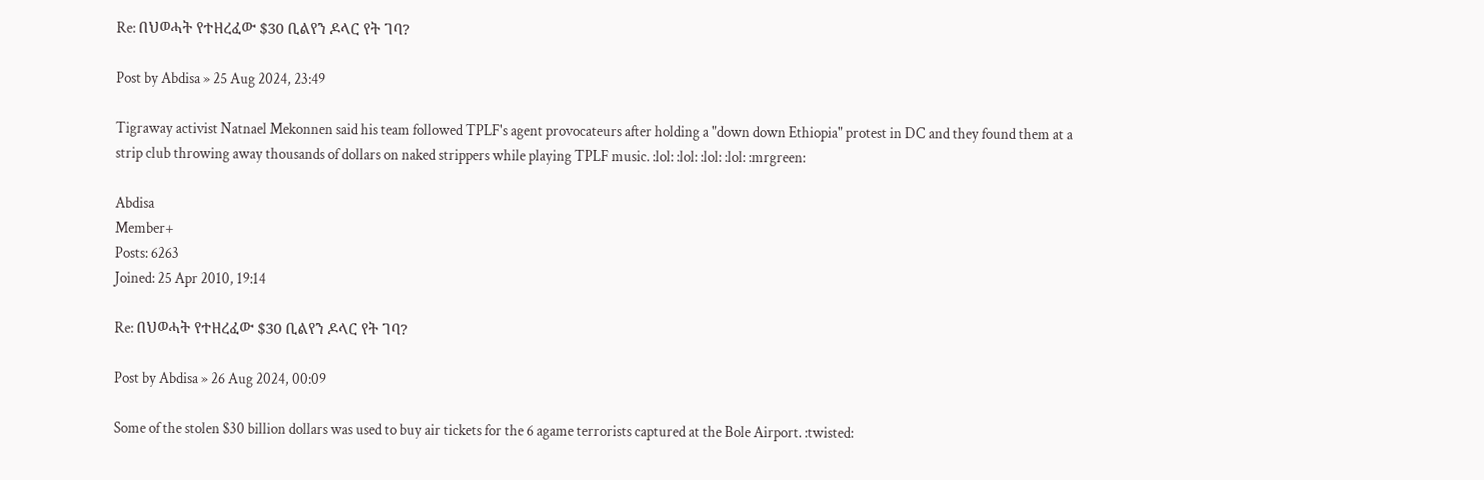Re: በህወሓት የተዘረፈው $30 ቢልየን ዶላር የት ገባ?

Post by Abdisa » 25 Aug 2024, 23:49

Tigraway activist Natnael Mekonnen said his team followed TPLF's agent provocateurs after holding a "down down Ethiopia" protest in DC and they found them at a strip club throwing away thousands of dollars on naked strippers while playing TPLF music. :lol: :lol: :lol: :lol: :mrgreen:

Abdisa
Member+
Posts: 6263
Joined: 25 Apr 2010, 19:14

Re: በህወሓት የተዘረፈው $30 ቢልየን ዶላር የት ገባ?

Post by Abdisa » 26 Aug 2024, 00:09

Some of the stolen $30 billion dollars was used to buy air tickets for the 6 agame terrorists captured at the Bole Airport. :twisted: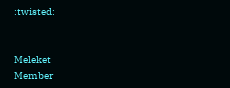:twisted:


Meleket
Member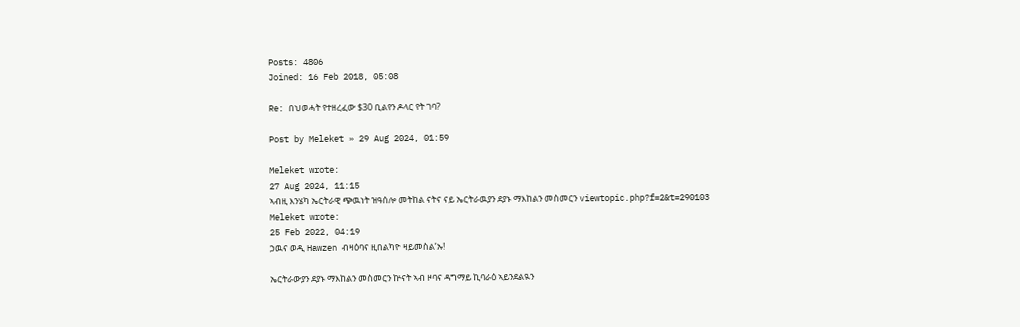Posts: 4806
Joined: 16 Feb 2018, 05:08

Re: በህወሓት የተዘረፈው $30 ቢልየን ዶላር የት ገባ?

Post by Meleket » 29 Aug 2024, 01:59

Meleket wrote:
27 Aug 2024, 11:15
ኣብዚ እንሄካ ኤርትራዊ ጭዉነት ዝዓሰሎ መትከል ናትና ናይ ኤርትራዉያን ደያኑ ማእከልን መስመርን viewtopic.php?f=2&t=290103
Meleket wrote:
25 Feb 2022, 04:19
ኃዉና ወዲ Hawzen ብዛዕባና ዚበልካዮ ዛይመስል’ኡ!

ኤርትራውያን ደያኑ ማእከልን መስመርን ኵናት ኣብ ዞባና ዳግማይ ኪባራዕ ኣይንደልዪን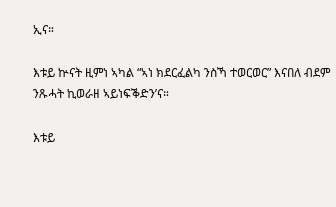ኢና።

እቱይ ኵናት ዚምነ ኣካል “ኣነ ክደርፈልካ ንስኻ ተወርወር” እናበለ ብደም ንጹሓት ኪወራዘ ኣይነፍቕድን’ና።

እቱይ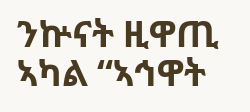ንኵናት ዚዋጢ ኣካል “ኣኅዋት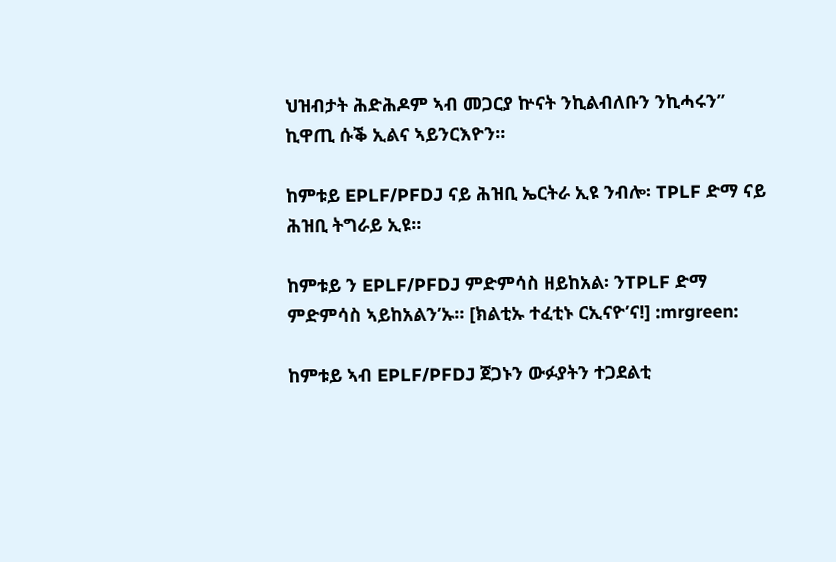ህዝብታት ሕድሕዶም ኣብ መጋርያ ኵናት ንኪልብለቡን ንኪሓሩን” ኪዋጢ ሱቕ ኢልና ኣይንርእዮን።

ከምቱይ EPLF/PFDJ ናይ ሕዝቢ ኤርትራ ኢዩ ንብሎ፡ TPLF ድማ ናይ ሕዝቢ ትግራይ ኢዩ።

ከምቱይ ን EPLF/PFDJ ምድምሳስ ዘይከአል፡ ንTPLF ድማ ምድምሳስ ኣይከአልን’ኡ። [ክልቲኡ ተፈቲኑ ርኢናዮ’ና!] :mrgreen:

ከምቱይ ኣብ EPLF/PFDJ ጀጋኑን ውፉያትን ተጋደልቲ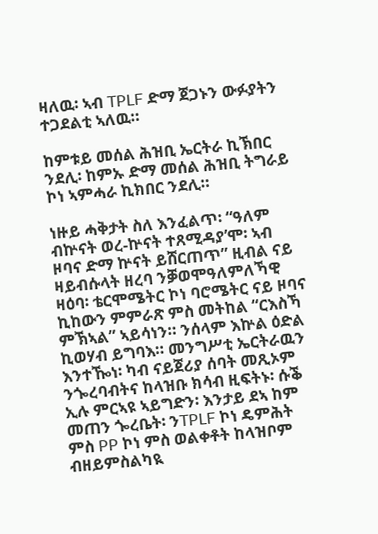ዛለዉ፡ ኣብ TPLF ድማ ጀጋኑን ውፉያትን ተጋደልቲ ኣለዉ።

ከምቱይ መሰል ሕዝቢ ኤርትራ ኪኽበር ንደሊ፡ ከምኡ ድማ መሰል ሕዝቢ ትግራይ ኮነ ኣምሓራ ኪክበር ንደሊ።

ነዙይ ሓቅታት ስለ እንፈልጥ፡ “ዓለም ብኵናት ወረ-ኵናት ተጸሚዳያ’ሞ፡ ኣብ ዞባና ድማ ኵናት ይሸርጠጥ” ዚብል ናይ ዛይብሱላት ዘረባ ንቓወሞዓለምለኻዊ ዛዕባ፡ ቴርሞሜትር ኮነ ባሮሜትር ናይ ዞባና ኪከውን ምምራጽ ምስ መትከል “ርእስኻ ምኽኣል” ኣይሳነን። ንሰላም እኵል ዕድል ኪወሃብ ይግባእ። መንግሥቲ ኤርትራዉን እንተዀነ፡ ካብ ናይጀሪያ ሰባት መጺኦም ንጐረባብትና ከላዝቡ ክሳብ ዚፍትኑ፡ ሱቕ ኢሉ ምርኣዩ ኣይግድን፡ እንታይ ደኣ ከም መጠን ጐረቤት፡ ንTPLF ኮነ ዴምሕት ምስ PP ኮነ ምስ ወልቀቶት ከላዝቦም ብዘይምስልካዪ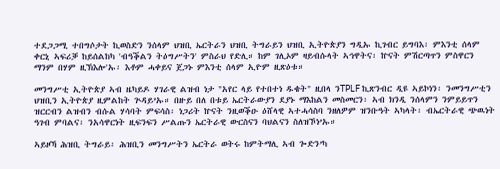ተደጋጋሚ ተበግሶታት ኪወስድን ንሰላም ህዝቢ ኤርትራን ህዝቢ ትግራይን ህዝቢ ኢትዮጵያን ግዲኡ ኪገብር ይግባእ፡ ምእንቲ ሰላም ቀርኒ ኣፍሪቓ ከይሰልከካ 'ብዓቕልን ትዕግሥትን' ምስራህ የድሊ። ከም ገሊኦም ዛይብሱላት ኣኅዋትና፡ ኵናት ምሽርጣጥን ምስዋርን ማንም በሃም ዚኽእሎ'ኡ፡ እቶም ሓቀይና ጀጋኑ ምእንቲ ሰላም ኢዮም ዚጽዕቱ።

መንግሥቲ ኢትዮጵያ ኣብ ዜካይዶ ሃገራዊ ልዝብ ነታ "አየር ላይ የተበተነ ዱቄት" ዚበላ ንTPLF ኪጽንብር ዲዩ ኣይኮነን፡ ንመንግሥቲን ህዝቢን ኢትዮጵያ ዚምልከት ጕዳይ’ኡ። በዙይ በለ በቱይ ኤርትራውያን ደያኑ ማእከልን መስመርን፡ ኣብ ክንዲ ንሰላምን ንምይይጥን ዝርርብን ልዝብን ብሱል ሃሳባት ምፍሳስ፡ ነጋሪት ኵናት ንዚወቕዑ ዕሸላዊ ኣተሓሳስባ ንዘለዎም ዝንቡዓት ኣካላት፡ ብኤርትራዊ ጭዉነት ዓገብ ምባልና፡ ንአሳዋርነት ዚፍንፍን ሥልጡን ኤርትራዊ ውርስናን ባህልናን ስለዝኾነ’ኡ።

ኣይዞኻ ሕዝቢ ትግራይ፡ ሕዝቢን መንግሥትን ኤርትራ ወትሩ ከምትማሊ ኣብ ጐድን’ካ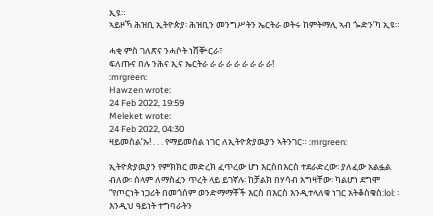ኢዩ።
ኣይዞኻ ሕዝቢ ኢትዮጵያ፡ ሕዝቢን መንግሥትን ኤርትራ ወትሩ ከምትማሊ ኣብ ጐድን’ካ ኢዩ።

ሓቂ ምስ ገለጽና ንሓሶት ነሸቝርራ፣
ፍለጡና በሉ ንሕና ኢና ኤርትራ ራ ራ ራ ራ ራ ራ ራ ራ!
:mrgreen:
Hawzen wrote:
24 Feb 2022, 19:59
Meleket wrote:
24 Feb 2022, 04:30
ዛይመስል’ኡ! . . . የማይመስል ነገር ለኢትዮጵያዉያን ኣትንገር። :mrgreen:

ኢትዮጵያዉያን የምክክር መድረክ ፈጥረው ሆነ እርስበእርስ ተደራድረው፡ ያለፈው አልፏል ብለው፡ ሰላም ለማስፈን ጥረት ላይ ይገኛሉ፡ ከቻልክ በሃሳብ አግዛቸው፡ ካልሆነ ደግሞ “የጦርነት ነጋሪት በመጎሰም ወንድማማቾች እርስ በእርስ እንዲተላለቁ ነገር አትቆስቁስ:lol: ፡ እንዲህ ዓይነት ተግባራትን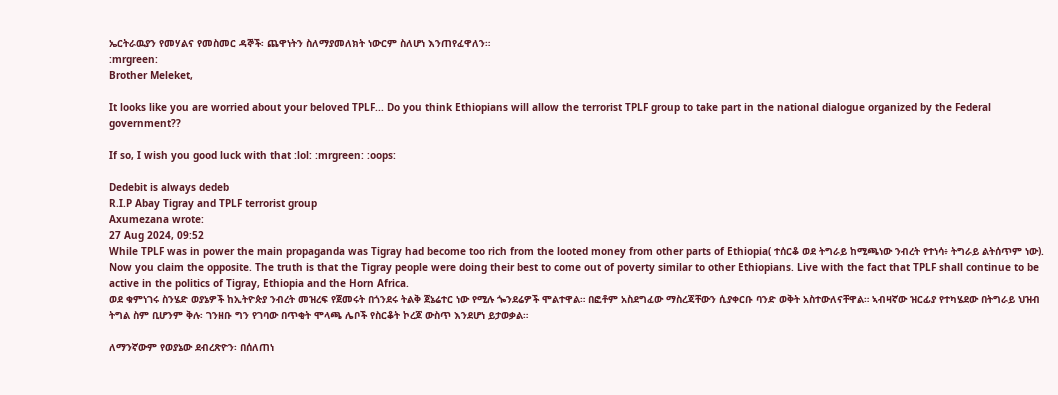ኤርትራዉያን የመሃልና የመስመር ዳኞች፡ ጨዋነትን ስለማያመለክት ነውርም ስለሆነ እንጠየፈዋለን።
:mrgreen:
Brother Meleket,

It looks like you are worried about your beloved TPLF... Do you think Ethiopians will allow the terrorist TPLF group to take part in the national dialogue organized by the Federal government??

If so, I wish you good luck with that :lol: :mrgreen: :oops:

Dedebit is always dedeb
R.I.P Abay Tigray and TPLF terrorist group
Axumezana wrote:
27 Aug 2024, 09:52
While TPLF was in power the main propaganda was Tigray had become too rich from the looted money from other parts of Ethiopia( ተሰርቆ ወደ ትግራይ ከሚጫነው ንብረት የተነሳ፥ ትግራይ ልትሰጥም ነው). Now you claim the opposite. The truth is that the Tigray people were doing their best to come out of poverty similar to other Ethiopians. Live with the fact that TPLF shall continue to be active in the politics of Tigray, Ethiopia and the Horn Africa.
ወደ ቁምነገሩ ስንሄድ ወያኔዎች ከኢትዮጵያ ንብረት መዝረፍ የጀመሩት በጎንደሩ ትልቅ ጀኔሬተር ነው የሚሉ ጐንደሬዎች ሞልተዋል። በፎቶም አስደግፈው ማስረጃቸውን ሲያቀርቡ ባንድ ወቅት አስተውለናቸዋል። ኣብዛኛው ዝርፊያ የተካሄደው በትግራይ ህዝብ ትግል ስም ቢሆንም ቅሉ፡ ገንዘቡ ግን የገባው በጥቂት ሞላጫ ሌቦች የስርቆት ኮረጆ ውስጥ እንደሆነ ይታወቃል።

ለማንኛውም የወያኔው ደብረጽዮን፡ በሰለጠነ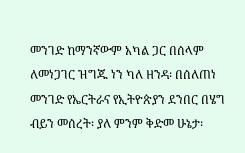መንገድ ከማንኛውም አካል ጋር በሰላም ለመነጋገር ዝግጁ ነን ካለ ዘንዳ፡ በሰለጠነ መንገድ የኤርትራና የኢትዮጵያን ደንበር በሄግ ብይን መሰረት፡ ያለ ምንም ቅድመ ሁኔታ፡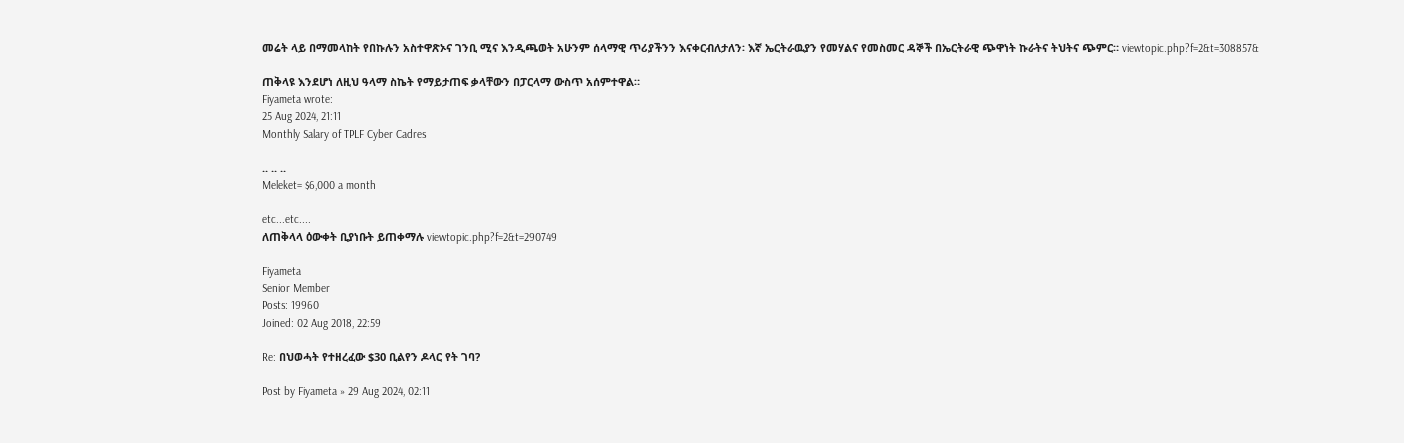መሬት ላይ በማመላከት የበኩሉን አስተዋጽኦና ገንቢ ሚና እንዲጫወት አሁንም ሰላማዊ ጥሪያችንን እናቀርብለታለን፡ እኛ ኤርትራዉያን የመሃልና የመስመር ዳኞች በኤርትራዊ ጭዋነት ኩራትና ትህትና ጭምር። viewtopic.php?f=2&t=308857&

ጠቅላዩ እንደሆነ ለዚህ ዓላማ ስኬት የማይታጠፍ ቃላቸውን በፓርላማ ውስጥ አሰምተዋል።
Fiyameta wrote:
25 Aug 2024, 21:11
Monthly Salary of TPLF Cyber Cadres

.. .. ..
Meleket= $6,000 a month

etc...etc....
ለጠቅላላ ዕውቀት ቢያነቡት ይጠቀማሉ viewtopic.php?f=2&t=290749

Fiyameta
Senior Member
Posts: 19960
Joined: 02 Aug 2018, 22:59

Re: በህወሓት የተዘረፈው $30 ቢልየን ዶላር የት ገባ?

Post by Fiyameta » 29 Aug 2024, 02:11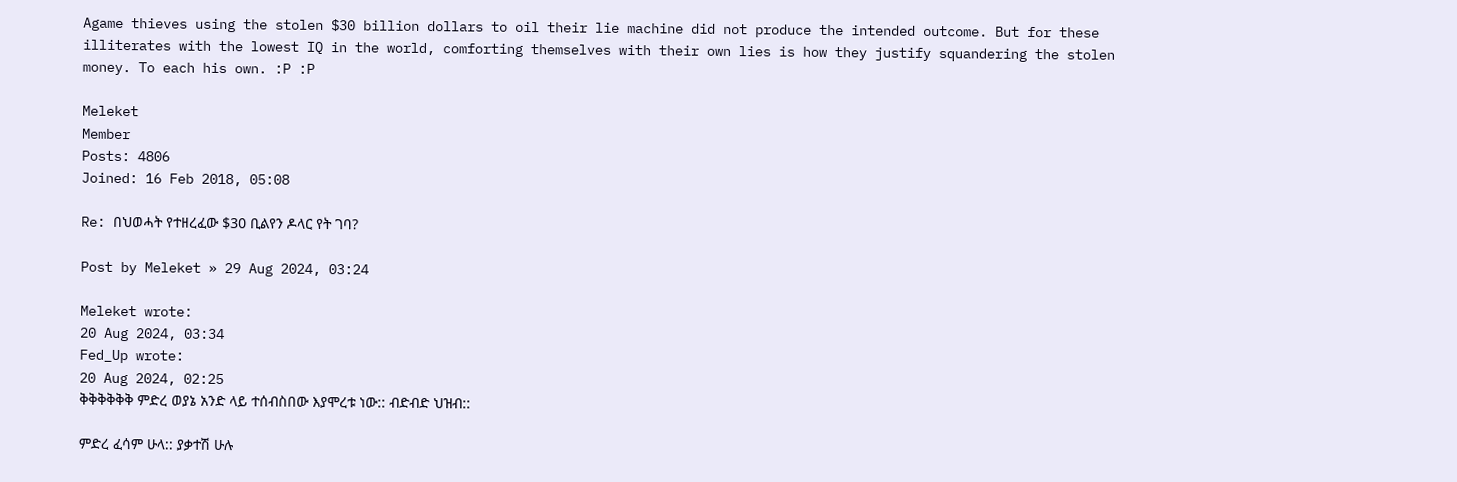Agame thieves using the stolen $30 billion dollars to oil their lie machine did not produce the intended outcome. But for these illiterates with the lowest IQ in the world, comforting themselves with their own lies is how they justify squandering the stolen money. To each his own. :P :P

Meleket
Member
Posts: 4806
Joined: 16 Feb 2018, 05:08

Re: በህወሓት የተዘረፈው $30 ቢልየን ዶላር የት ገባ?

Post by Meleket » 29 Aug 2024, 03:24

Meleket wrote:
20 Aug 2024, 03:34
Fed_Up wrote:
20 Aug 2024, 02:25
ቅቅቅቅቅቅ ምድረ ወያኔ አንድ ላይ ተሰብስበው እያሞረቱ ነው:: ብድብድ ህዝብ::

ምድረ ፈሳም ሁላ:: ያቃተሽ ሁሉ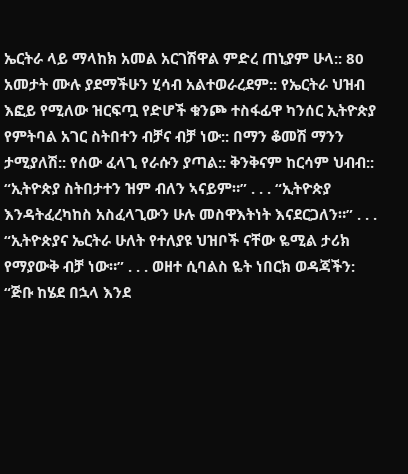ኤርትራ ላይ ማላከክ አመል አርገሽዋል ምድረ ጠኒያም ሁላ:: 80 አመታት ሙሉ ያደማችሁን ሂሳብ አልተወራረደም:: የኤርትራ ህዝብ እፎይ የሚለው ዝርፍጧ የድሆች ቁንጮ ተስፋፊዋ ካንሰር ኢትዮጵያ የምትባል አገር ስትበተን ብቻና ብቻ ነው:: በማን ቆመሽ ማንን ታሚያለሽ:: የሰው ፈላጊ የራሱን ያጣል:: ቅንቅናም ከርሳም ህብብ::
“ኢትዮጵያ ስትበታተን ዝም ብለን ኣናይም።” . . . “ኢትዮጵያ እንዳትፈረካከስ አስፈላጊውን ሁሉ መስዋእትነት እናደርጋለን።” . . . “ኢትዮጵያና ኤርትራ ሁለት የተለያዩ ህዝቦች ናቸው ዬሚል ታሪክ የማያውቅ ብቻ ነው።” . . . ወዘተ ሲባልስ ዬት ነበርክ ወዳጃችን: “ጅቡ ከሄደ በኋላ እንደ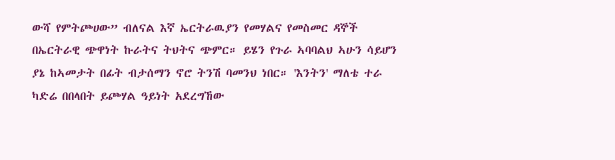ውሻ የምትጮሀው” ብለናል እኛ ኤርትራዉያን የመሃልና የመስመር ዳኞች በኤርትራዊ ጭዋነት ኩራትና ትህትና ጭምር። ይሄን የጉራ ኣባባልህ ኣሁን ሳይሆን ያኔ ከኣመታት በፊት ብታሰማን ኖሮ ትንሽ ባመንህ ነበር። 'እንትን' ማለቴ ተራ ካድሬ በበላበት ይጮሃል ዓይነት አደረግኸው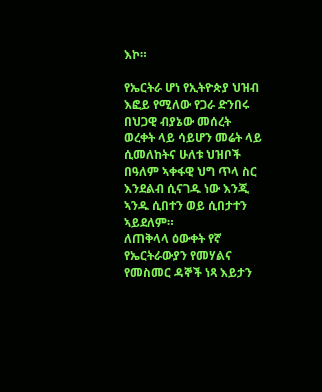እኮ።

የኤርትራ ሆነ የኢትዮጵያ ህዝብ እፎይ የሚለው የጋራ ድንበሩ በህጋዊ ብያኔው መሰረት ወረቀት ላይ ሳይሆን መሬት ላይ ሲመለከትና ሁለቱ ህዝቦች በዓለም ኣቀፋዊ ህግ ጥላ ስር እንደልብ ሲናገዱ ነው እንጂ ኣንዱ ሲበተን ወይ ሲበታተን ኣይደለም።
ለጠቅላላ ዕውቀት የኛ የኤርትራውያን የመሃልና የመስመር ዳኞች ነጻ እይታን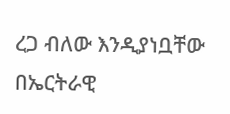ረጋ ብለው እንዲያነቧቸው በኤርትራዊ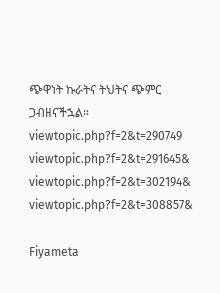ጭዋነት ኩራትና ትህትና ጭምር ጋብዘናችኋል።
viewtopic.php?f=2&t=290749
viewtopic.php?f=2&t=291645&
viewtopic.php?f=2&t=302194&
viewtopic.php?f=2&t=308857&

Fiyameta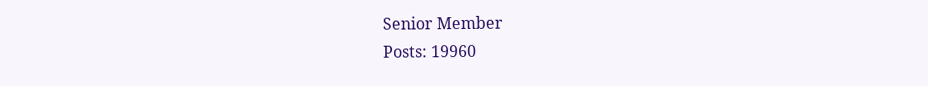Senior Member
Posts: 19960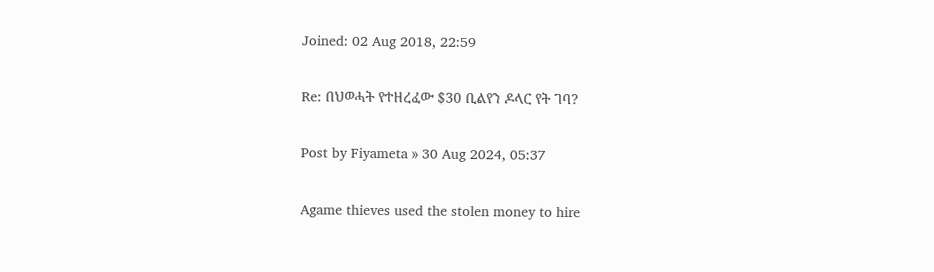Joined: 02 Aug 2018, 22:59

Re: በህወሓት የተዘረፈው $30 ቢልየን ዶላር የት ገባ?

Post by Fiyameta » 30 Aug 2024, 05:37

Agame thieves used the stolen money to hire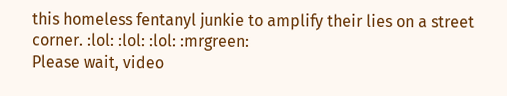this homeless fentanyl junkie to amplify their lies on a street corner. :lol: :lol: :lol: :mrgreen:
Please wait, video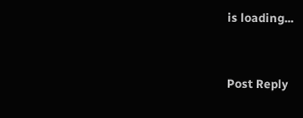is loading...


Post Reply